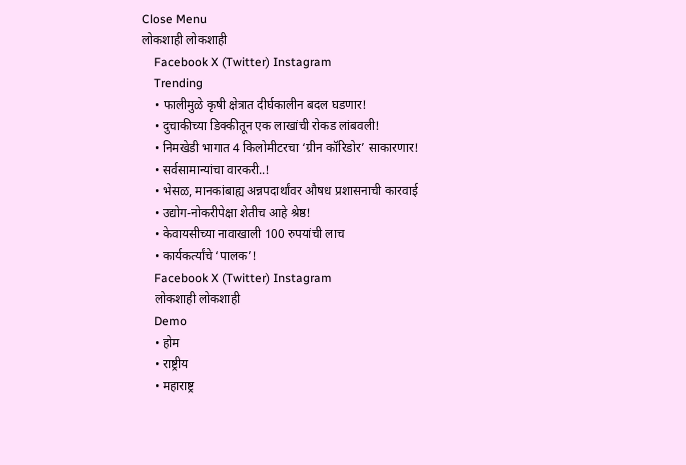Close Menu
लोकशाही लोकशाही
    Facebook X (Twitter) Instagram
    Trending
    • फालीमुळे कृषी क्षेत्रात दीर्घकालीन बदल घडणार!
    • दुचाकीच्या डिक्कीतून एक लाखांची रोकड लांबवली!
    • निमखेडी भागात 4 किलोमीटरचा ‘ग्रीन कॉरिडोर’ साकारणार!
    • सर्वसामान्यांचा वारकरी..!
    • भेसळ, मानकांबाह्य अन्नपदार्थांवर औषध प्रशासनाची कारवाई
    • उद्योग-नोकरीपेक्षा शेतीच आहे श्रेष्ठ!
    • केवायसीच्या नावाखाली 100 रुपयांची लाच
    • कार्यकर्त्यांचे ‘पालक’!
    Facebook X (Twitter) Instagram
    लोकशाही लोकशाही
    Demo
    • होम
    • राष्ट्रीय
    • महाराष्ट्र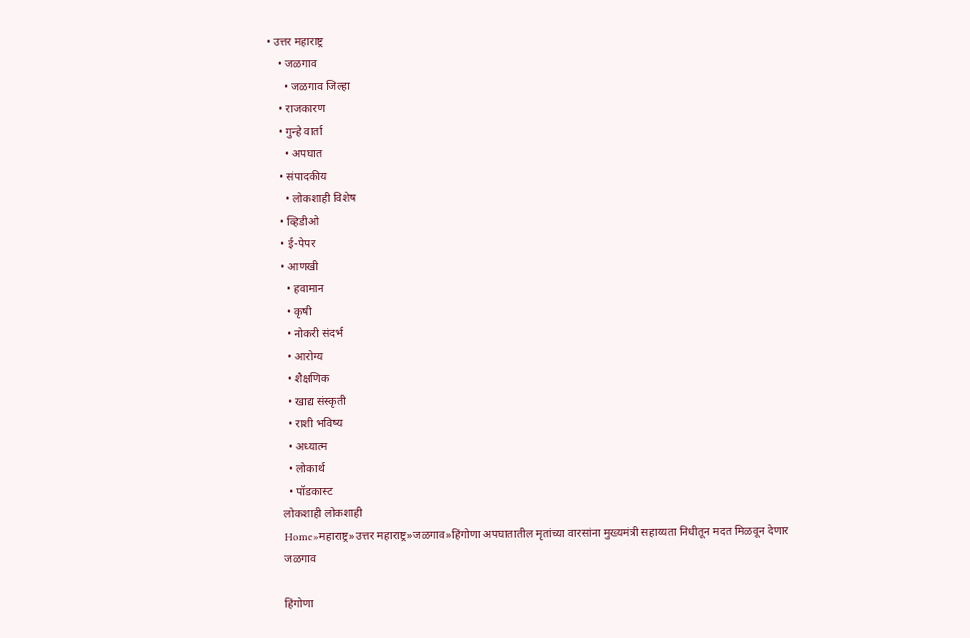• उत्तर महाराष्ट्र
    • जळगाव
      • जळगाव जिल्हा
    • राजकारण
    • गुन्हे वार्ता
      • अपघात
    • संपादकीय
      • लोकशाही विशेष
    • व्हिडीओ
    • ई-पेपर
    • आणखी
      • हवामान
      • कृषी
      • नोकरी संदर्भ
      • आरोग्य
      • शैक्षणिक
      • खाद्य संस्कृती
      • राशी भविष्य
      • अध्यात्म
      • लोकार्थ
      • पॉडकास्ट
    लोकशाही लोकशाही
    Home»महाराष्ट्र»उत्तर महाराष्ट्र»जळगाव»हिंगोणा अपघातातील मृतांच्या वारसांना मुख्यमंत्री सहाय्यता निधीतून मदत मिळवून देणार
    जळगाव

    हिंगोणा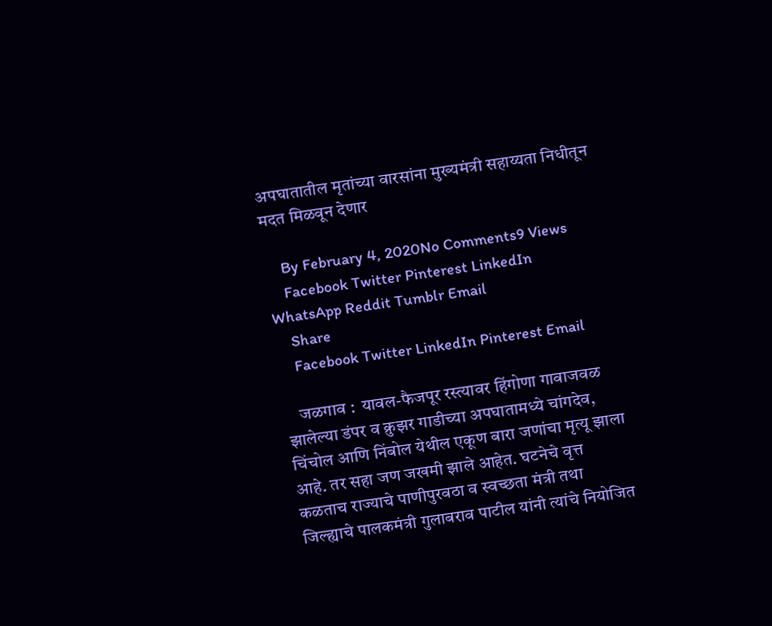अपघातातील मृतांच्या वारसांना मुख्यमंत्री सहाय्यता निधीतून मदत मिळवून देणार

    By February 4, 2020No Comments9 Views
    Facebook Twitter Pinterest LinkedIn WhatsApp Reddit Tumblr Email
    Share
    Facebook Twitter LinkedIn Pinterest Email

    जळगाव :  यावल-फैजपूर रस्त्यावर हिंगोणा गावाजवळ झालेल्या डंपर व क्रुझर गाडीच्या अपघातामध्ये चांगदेव, चिंचोल आणि निंबोल येथील एकूण बारा जणांचा मृत्यू झाला आहे. तर सहा जण जखमी झाले आहेत. घटनेचे वृत्त कळताच राज्याचे पाणीपुरवठा व स्वच्छता मंत्री तथा जिल्ह्याचे पालकमंत्री गुलाबराव पाटील यांनी त्यांचे नियोजित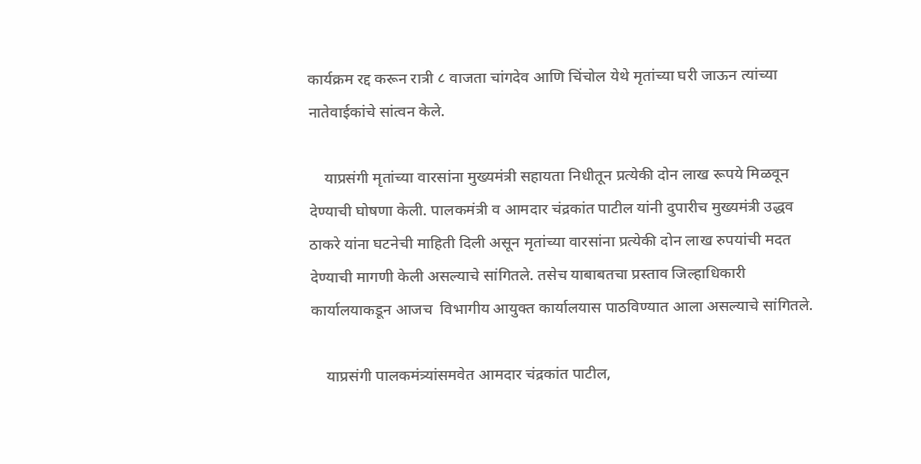कार्यक्रम रद्द करून रात्री ८ वाजता चांगदेव आणि चिंचोल येथे मृतांच्या घरी जाऊन त्यांच्या नातेवाईकांचे सांत्वन केले.

    याप्रसंगी मृतांच्या वारसांना मुख्यमंत्री सहायता निधीतून प्रत्येकी दोन लाख रूपये मिळवून देण्याची घोषणा केली. पालकमंत्री व आमदार चंद्रकांत पाटील यांनी दुपारीच मुख्यमंत्री उद्धव ठाकरे यांना घटनेची माहिती दिली असून मृतांच्या वारसांना प्रत्येकी दोन लाख रुपयांची मदत देण्याची मागणी केली असल्याचे सांगितले. तसेच याबाबतचा प्रस्ताव जिल्हाधिकारी कार्यालयाकडून आजच  विभागीय आयुक्त कार्यालयास पाठविण्यात आला असल्याचे सांगितले.

    याप्रसंगी पालकमंत्र्यांसमवेत आमदार चंद्रकांत पाटील,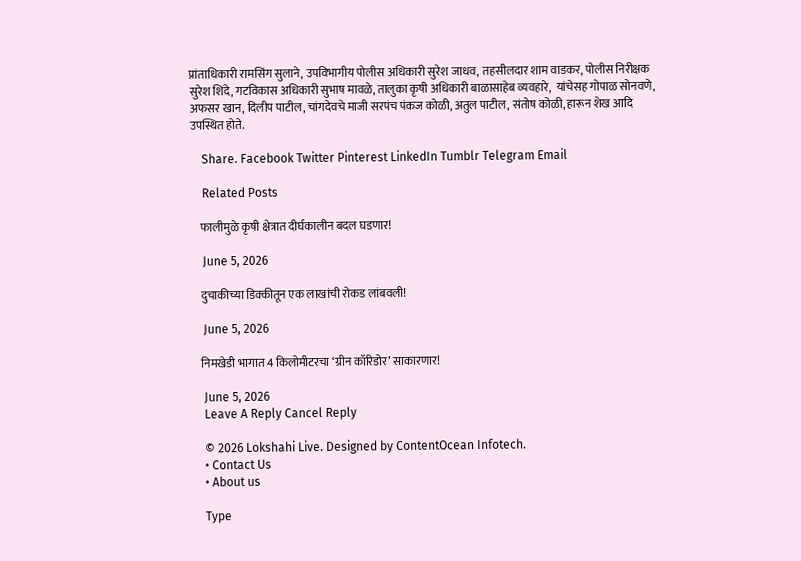प्रांताधिकारी रामसिंग सुलाने, उपविभागीय पोलीस अधिकारी सुरेश जाधव, तहसीलदार शाम वाडकर, पोलीस निरीक्षक सुरेश शिंदे, गटविकास अधिकारी सुभाष मावळे, तालुका कृषी अधिकारी बाळासाहेब व्यवहारे,  यांचेसह गोपाळ सोनवणे, अफसर खान, दिलीप पाटील, चांगदेवचे माजी सरपंच पंकज कोळी, अतुल पाटील, संतोष कोळी, हारून शेख आदि उपस्थित होते.

    Share. Facebook Twitter Pinterest LinkedIn Tumblr Telegram Email

    Related Posts

    फालीमुळे कृषी क्षेत्रात दीर्घकालीन बदल घडणार!

    June 5, 2026

    दुचाकीच्या डिक्कीतून एक लाखांची रोकड लांबवली!

    June 5, 2026

    निमखेडी भागात 4 किलोमीटरचा ‘ग्रीन कॉरिडोर’ साकारणार!

    June 5, 2026
    Leave A Reply Cancel Reply

    © 2026 Lokshahi Live. Designed by ContentOcean Infotech.
    • Contact Us
    • About us

    Type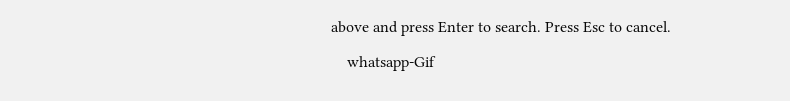above and press Enter to search. Press Esc to cancel.

    whatsapp-Gif